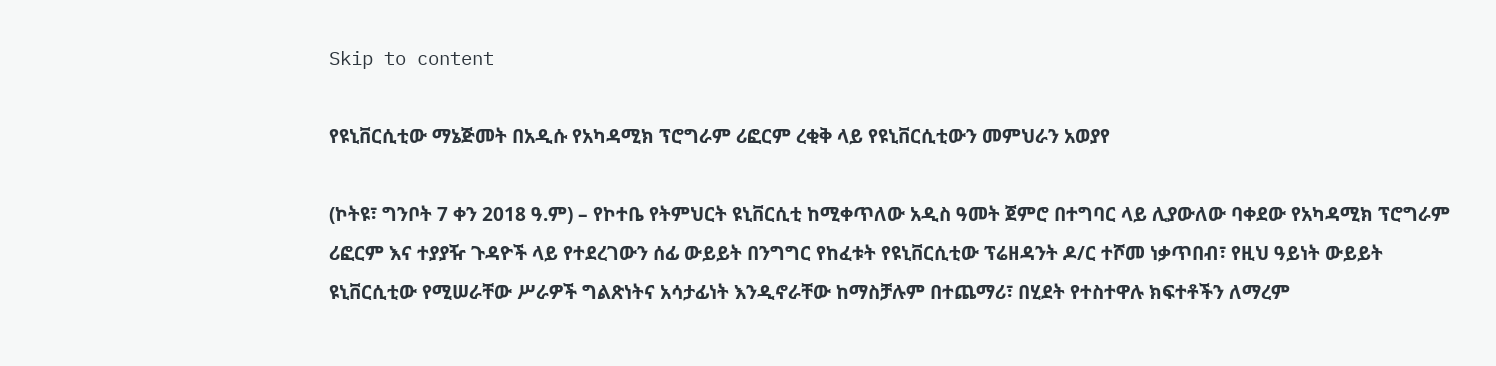Skip to content

የዩኒቨርሲቲው ማኔጅመት በአዲሱ የአካዳሚክ ፕሮግራም ሪፎርም ረቂቅ ላይ የዩኒቨርሲቲውን መምህራን አወያየ

(ኮትዩ፣ ግንቦት 7 ቀን 2018 ዓ.ም) – የኮተቤ የትምህርት ዩኒቨርሲቲ ከሚቀጥለው አዲስ ዓመት ጀምሮ በተግባር ላይ ሊያውለው ባቀደው የአካዳሚክ ፕሮግራም ሪፎርም እና ተያያዥ ጉዳዮች ላይ የተደረገውን ሰፊ ውይይት በንግግር የከፈቱት የዩኒቨርሲቲው ፕሬዘዳንት ዶ/ር ተሾመ ነቃጥበብ፣ የዚህ ዓይነት ውይይት ዩኒቨርሲቲው የሚሠራቸው ሥራዎች ግልጽነትና አሳታፊነት እንዲኖራቸው ከማስቻሉም በተጨማሪ፣ በሂደት የተስተዋሉ ክፍተቶችን ለማረም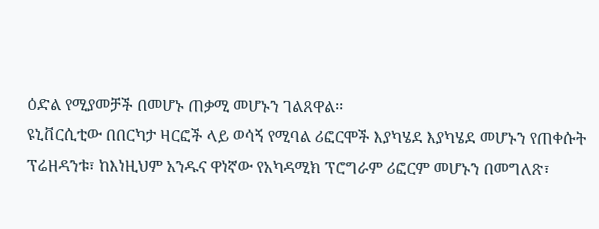ዕድል የሚያመቻች በመሆኑ ጠቃሚ መሆኑን ገልጸዋል፡፡
ዩኒቨርሲቲው በበርካታ ዛርፎች ላይ ወሳኝ የሚባል ሪፎርሞች እያካሄደ እያካሄደ መሆኑን የጠቀሱት ፕሬዘዳንቱ፣ ከእነዚህም አንዱና ዋነኛው የአካዳሚክ ፕሮግራም ሪፎርም መሆኑን በመግለጽ፣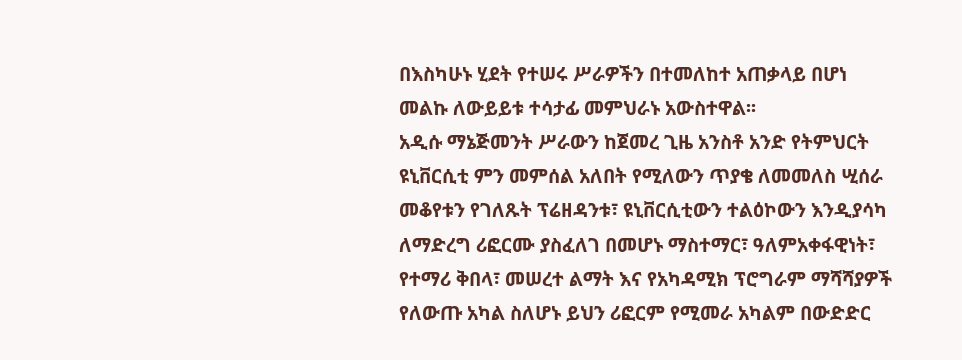በእስካሁኑ ሂደት የተሠሩ ሥራዎችን በተመለከተ አጠቃላይ በሆነ መልኩ ለውይይቱ ተሳታፊ መምህራኑ አውስተዋል፡፡
አዲሱ ማኔጅመንት ሥራውን ከጀመረ ጊዜ አንስቶ አንድ የትምህርት ዩኒቨርሲቲ ምን መምሰል አለበት የሚለውን ጥያቄ ለመመለስ ሢሰራ መቆየቱን የገለጹት ፕሬዘዳንቱ፣ ዩኒቨርሲቲውን ተልዕኮውን እንዲያሳካ ለማድረግ ሪፎርሙ ያስፈለገ በመሆኑ ማስተማር፣ ዓለምአቀፋዊነት፣ የተማሪ ቅበላ፣ መሠረተ ልማት እና የአካዳሚክ ፕሮግራም ማሻሻያዎች የለውጡ አካል ስለሆኑ ይህን ሪፎርም የሚመራ አካልም በውድድር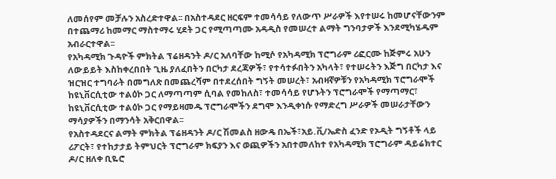ለመሰየም መቻሉን አስረድተዋል፡፡ በአስተዳደር ዘርፍም ተመሳሳይ የለውጥ ሥራዎች እየተሠሩ ከመሆናቸውንም በተጨማሪ ከመማር ማስተማሩ ሂደት ጋር የሚጣጣሙ አዳዲስ የመሠረተ ልማት ግንባታዎች እንደሚካሄዱም አብራርተዋል፡፡
የአካዳሚክ ጉዳዮች ምክትል ፕሬዘዳንት ዶ/ር አለባቸው ከሚሶ የአካዳሚክ ፕሮግራም ሪፎርሙ ከጅምሩ አሁን ለውይይት እስከቀረበበት ጊዜ ያለፈበትን በርካታ ደረጃዎች፣ የተሳተፉበትን አካላት፣ የተሠሩትን እጅግ በርካታ እና ዝርዝር ተግባራት በመግለጽ በመጨረሻም በተደረሰበት ግኝት መሠረት፣ አብዛኛዎቹን የአካዳሚክ ፕሮግራሞች ከዩኒቨርሲቲው ተልዕኮ ጋር ለማጣጣም ሲባል የመከለስ፣ ተመሳሳይ የሆኑትን ፕሮግራሞች የማጣማር፣ ከዩኒቨርሲቲው ተልዕኮ ጋር የማይዛመዱ ፕሮግራሞችን ደግሞ እንዲቀነሱ የማድረግ ሥራዎች መሠራታቸውን ማሳያዎችን በማንሳት አቅርበዋል፡፡
የአስተዳደርና ልማት ምክትል ፕሬዘዳንት ዶ/ር ሽመልስ ዘውዴ በኤች፣አይ.ቪ/ኤድስ ፈንድ የኦዲት ግኝቶች ላይ ሪፖርት፣ የተከታታይ ትምህርት ፕሮግራም ክፍያን እና ወጪዎችን አበተመለከተ የአካዳሚክ ፕሮግራም ዳይሬክተር ዶ/ር ዘለቀ ቢዬሮ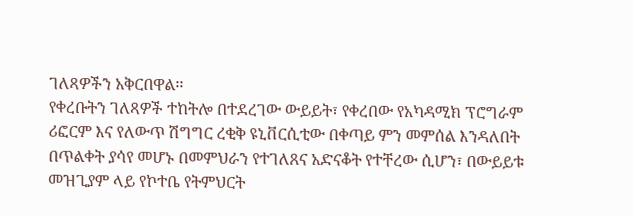ገለጻዎችን አቅርበዋል፡፡
የቀረቡትን ገለጻዎች ተከትሎ በተደረገው ውይይት፣ የቀረበው የአካዳሚክ ፕሮግራም ሪፎርም እና የለውጥ ሽግግር ረቂቅ ዩኒቨርሲቲው በቀጣይ ምን መምሰል እንዳለበት በጥልቀት ያሳየ መሆኑ በመምህራን የተገለጸና አድናቆት የተቸረው ሲሆን፣ በውይይቱ መዝጊያም ላይ የኮተቤ የትምህርት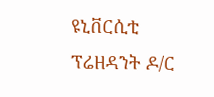ዩኒቨርሲቲ ፕሬዘዳንት ዶ/ር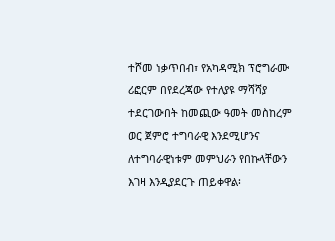ተሾመ ነቃጥበብ፣ የአካዳሚክ ፕሮግራሙ ሪፎርም በየደረጃው የተለያዩ ማሻሻያ ተደርገውበት ከመጪው ዓመት መስከረም ወር ጀምሮ ተግባራዊ እንደሚሆንና ለተግባራዊነቱም መምህራን የበኩላቸውን እገዛ እንዲያደርጉ ጠይቀዋል፡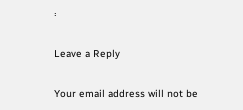፡

Leave a Reply

Your email address will not be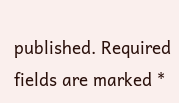published. Required fields are marked *